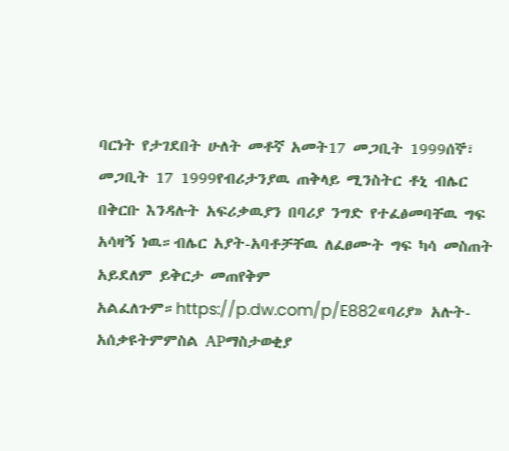ባርነት የታገደበት ሁለት መቶኛ አመት17 መጋቢት 1999ሰኞ፣ መጋቢት 17 1999የብሪታንያዉ ጠቅላይ ሚንስትር ቶኒ ብሌር በቅርቡ እንዳሉት አፍሪቃዉያን በባሪያ ንግድ የተፈፅመባቸዉ ግፍ አሳዛኝ ነዉ።ብሌር አያት-አባቶቻቸዉ ለፈፀሙት ግፍ ካሳ መስጠት አይደለም ይቅርታ መጠየቅም አልፈለጉም።https://p.dw.com/p/E882«ባሪያ» አሉት-አሰቃዩትምምስል APማስታወቂያ